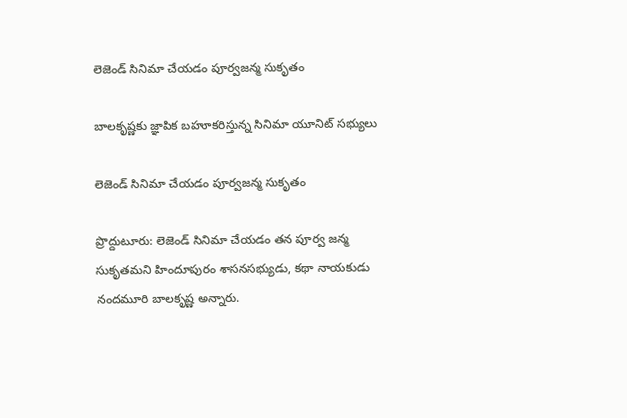లెజెండ్‌ సినిమా చేయడం పూర్వజన్మ సుకృతం

బాలకృష్ణకు జ్ఞాపిక బహూకరిస్తున్న సినిమా యూనిట్ సభ్యులు

లెజెండ్‌ సినిమా చేయడం పూర్వజన్మ సుకృతం

ప్రొద్దుటూరు: లెజెండ్‌ సినిమా చేయడం తన పూర్వ జన్మ సుకృతమని హిందూపురం శాసనసభ్యుడు, కథా నాయకుడు నందమూరి బాలకృష్ణ అన్నారు.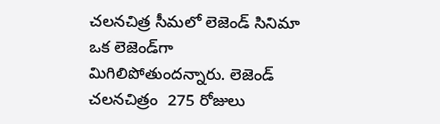చలనచిత్ర సీమలో లెజెండ్‌ సినిమా ఒక లెజెండ్‌గా మిగిలిపోతుందన్నారు. లెజెండ్‌ చలనచిత్రం  275 రోజులు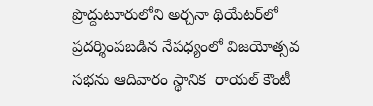ప్రొద్దుటూరులోని అర్చనా థియేటర్‌లో ప్రదర్శింపబడిన నేపధ్యంలో విజయోత్సవ సభను ఆదివారం స్థానిక  రాయల్‌ కౌంటీ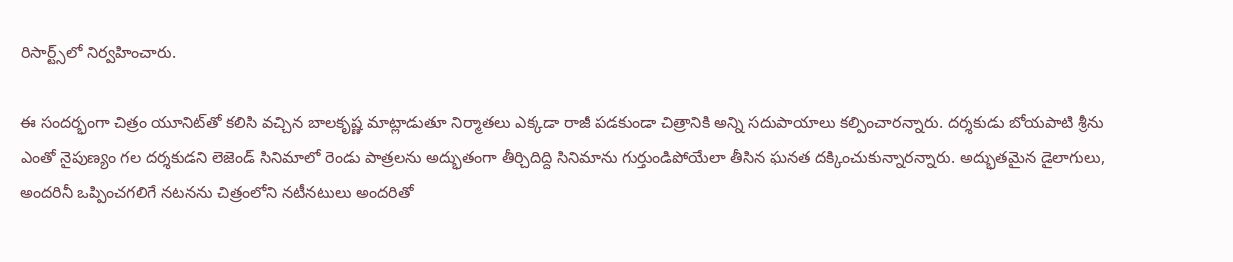రిసార్ట్స్‌లో నిర్వహించారు.

ఈ సందర్భంగా చిత్రం యూనిట్‌తో కలిసి వచ్చిన బాలకృష్ణ మాట్లాడుతూ నిర్మాతలు ఎక్కడా రాజీ పడకుండా చిత్రానికి అన్ని సదుపాయాలు కల్పించారన్నారు. దర్శకుడు బోయపాటి శ్రీను ఎంతో నైపుణ్యం గల దర్శకుడని లెజెండ్‌ సినిమాలో రెండు పాత్రలను అద్భుతంగా తీర్చిదిద్ది సినిమాను గుర్తుండిపోయేలా తీసిన ఘనత దక్కించుకున్నారన్నారు. అద్భుతమైన డైలాగులు, అందరినీ ఒప్పించగలిగే నటనను చిత్రంలోని నటీనటులు అందరితో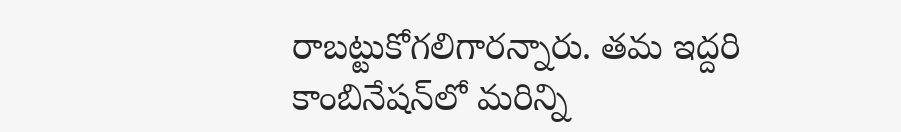రాబట్టుకోగలిగారన్నారు. తమ ఇద్దరి కాంబినేషన్‌లో మరిన్ని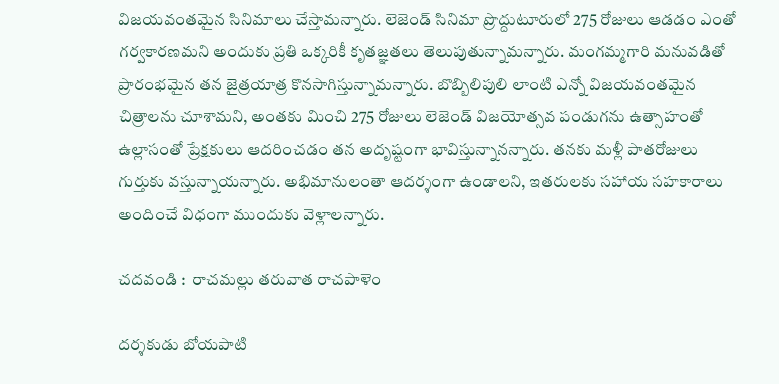విజయవంతమైన సినిమాలు చేస్తామన్నారు. లెజెండ్‌ సినిమా ప్రొద్దుటూరులో 275 రోజులు ఆడడం ఎంతో గర్వకారణమని అందుకు ప్రతి ఒక్కరికీ కృతజ్ఞతలు తెలుపుతున్నామన్నారు. మంగమ్మగారి మనువడితో ప్రారంభమైన తన జైత్రయాత్ర కొనసాగిస్తున్నామన్నారు. బొబ్బిలిపులి లాంటి ఎన్నో విజయవంతమైన చిత్రాలను చూశామని, అంతకు మించి 275 రోజులు లెజెండ్‌ విజయోత్సవ పండుగను ఉత్సాహంతో ఉల్లాసంతో ప్రేక్షకులు ఆదరించడం తన అదృష్టంగా భావిస్తున్నానన్నారు. తనకు మళ్లీ పాతరోజులు గుర్తుకు వస్తున్నాయన్నారు. అభిమానులంతా ఆదర్శంగా ఉండాలని, ఇతరులకు సహాయ సహకారాలు అందించే విధంగా ముందుకు వెళ్లాలన్నారు.

చదవండి :  రాచమల్లు తరువాత రాచపాళెం

దర్శకుడు బోయపాటి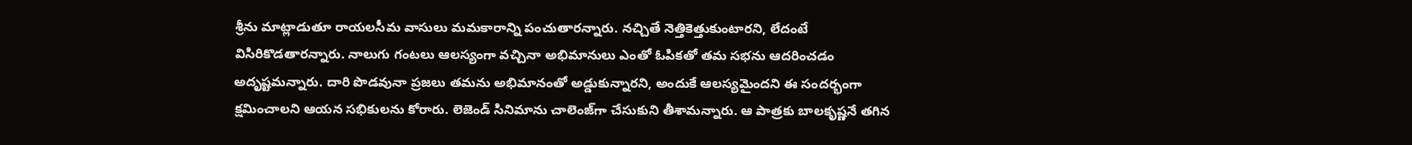శ్రీను మాట్లాడుతూ రాయలసీమ వాసులు మమకారాన్ని పంచుతారన్నారు. నచ్చితే నెత్తికెత్తుకుంటారని, లేదంటే విసిరికొడతారన్నారు. నాలుగు గంటలు ఆలస్యంగా వచ్చినా అభిమానులు ఎంతో ఓపికతో తమ సభను ఆదరించడం అదృష్టమన్నారు. దారి పొడవునా ప్రజలు తమను అభిమానంతో అడ్డుకున్నారని, అందుకే ఆలస్యమైందని ఈ సందర్భంగా క్షమించాలని ఆయన సభికులను కోరారు. లెజెండ్‌ సినిమాను చాలెంజ్‌గా చేసుకుని తీశామన్నారు. ఆ పాత్రకు బాలకృష్ణనే తగిన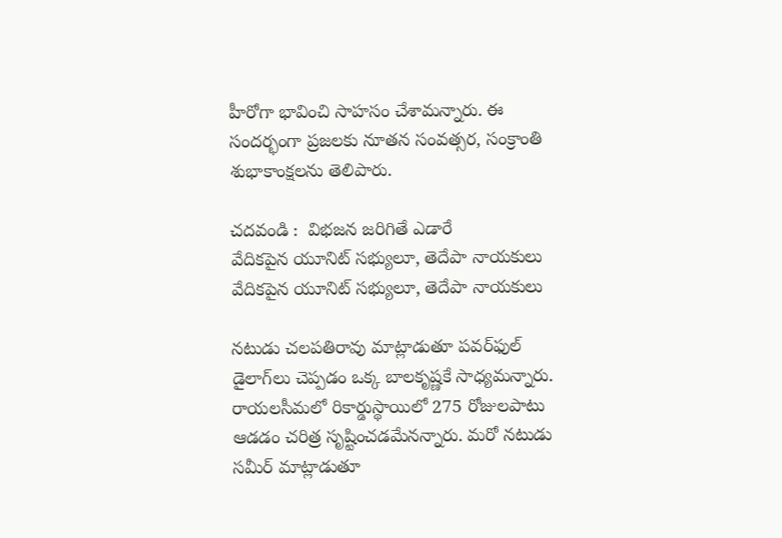హీరోగా భావించి సాహసం చేశామన్నారు. ఈ సందర్భంగా ప్రజలకు నూతన సంవత్సర, సంక్రాంతి శుభాకాంక్షలను తెలిపారు.

చదవండి :  విభజన జరిగితే ఎడారే
వేదికపైన యూనిట్ సభ్యులూ, తెదేపా నాయకులు
వేదికపైన యూనిట్ సభ్యులూ, తెదేపా నాయకులు

నటుడు చలపతిరావు మాట్లాడుతూ పవర్‌ఫుల్‌ డైలాగ్‌లు చెప్పడం ఒక్క బాలకృష్ణకే సాధ్యమన్నారు. రాయలసీమలో రికార్డుస్థాయిలో 275 రోజులపాటు ఆడడం చరిత్ర సృష్టించడమేనన్నారు. మరో నటుడు సమీర్‌ మాట్లాడుతూ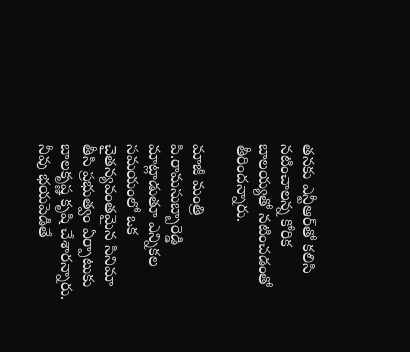తనకు ఎన్టీఆర్‌తో కలిసి నటించాలన్న కోరిక బాలయ్యతో నటించడంతో తీరిందన్నారు.

మాజీ మంత్రి పి.రామసుబ్బారెడ్డి మాట్లాడుతూ ఎన్నికల సమయంలో ఒక చైతన్యవంతమైన సినిమా తీసి ప్రభుత్వం ఏర్పాటుకు బాలకృష్ణ కృషి చేశారన్నారు. నీవు భయపెడితే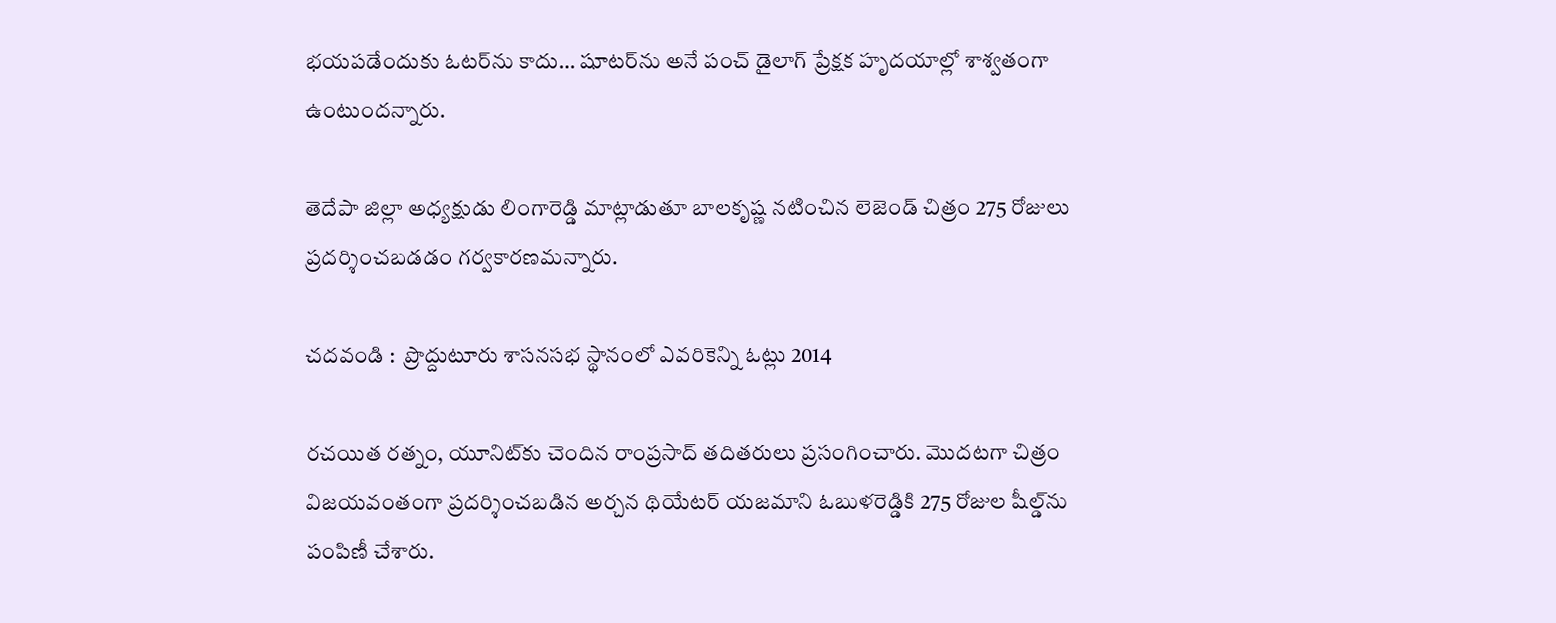భయపడేందుకు ఓటర్‌ను కాదు… షూటర్‌ను అనే పంచ్‌ డైలాగ్‌ ప్రేక్షక హృదయాల్లో శాశ్వతంగా ఉంటుందన్నారు.

తెదేపా జిల్లా అధ్యక్షుడు లింగారెడ్డి మాట్లాడుతూ బాలకృష్ణ నటించిన లెజెండ్‌ చిత్రం 275 రోజులు ప్రదర్శించబడడం గర్వకారణమన్నారు.

చదవండి :  ప్రొద్దుటూరు శాసనసభ స్థానంలో ఎవరికెన్ని ఓట్లు 2014

రచయిత రత్నం, యూనిట్‌కు చెందిన రాంప్రసాద్‌ తదితరులు ప్రసంగించారు. మొదటగా చిత్రం విజయవంతంగా ప్రదర్శించబడిన అర్చన థియేటర్‌ యజమాని ఓబుళరెడ్డికి 275 రోజుల షీల్డ్‌ను పంపిణీ చేశారు.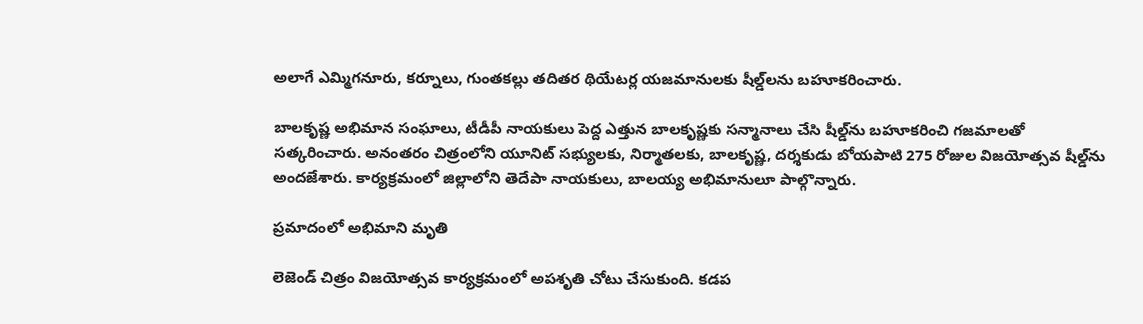అలాగే ఎమ్మిగనూరు, కర్నూలు, గుంతకల్లు తదితర థియేటర్ల యజమానులకు షీల్డ్‌లను బహూకరించారు.

బాలకృష్ణ అభిమాన సంఘాలు, టీడీపీ నాయకులు పెద్ద ఎత్తున బాలకృష్ణకు సన్మానాలు చేసి షీల్డ్‌ను బహూకరించి గజమాలతో సత్కరించారు. అనంతరం చిత్రంలోని యూనిట్‌ సభ్యులకు, నిర్మాతలకు, బాలకృష్ణ, దర్శకుడు బోయపాటి 275 రోజుల విజయోత్సవ షీల్డ్‌ను అందజేశారు. కార్యక్రమంలో జిల్లాలోని తెదేపా నాయకులు, బాలయ్య అభిమానులూ పాల్గొన్నారు.

ప్రమాదంలో అభిమాని మృతి

లెజెండ్ చిత్రం విజయోత్సవ కార్యక్రమంలో అపశృతి చోటు చేసుకుంది. కడప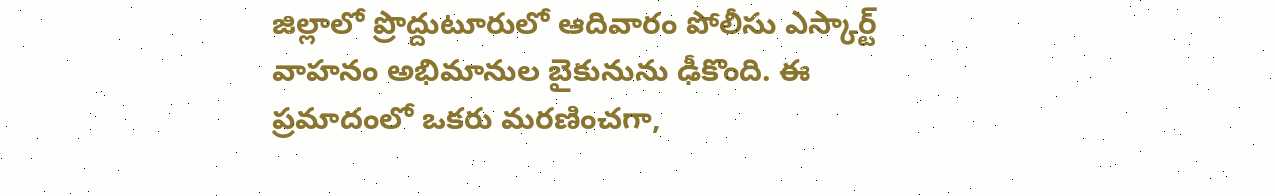జిల్లాలో ప్రొద్దుటూరులో ఆదివారం పోలీసు ఎస్కార్ట్ వాహనం అభిమానుల బైకునును ఢీకొంది. ఈ ప్రమాదంలో ఒకరు మరణించగా,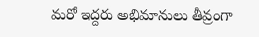మరో ఇద్దరు అభిమానులు తీవ్రంగా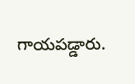గాయపడ్డారు.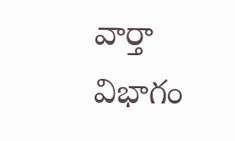వార్తా విభాగం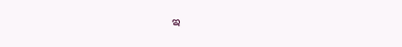ఇ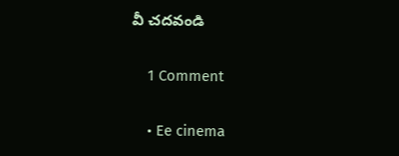వీ చదవండి

    1 Comment

    • Ee cinema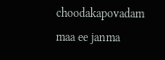choodakapovadam maa ee janma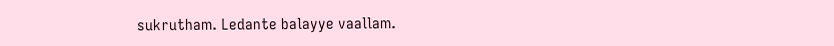sukrutham. Ledante balayye vaallam.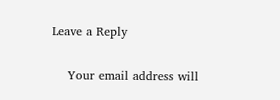Leave a Reply

    Your email address will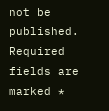not be published. Required fields are marked *